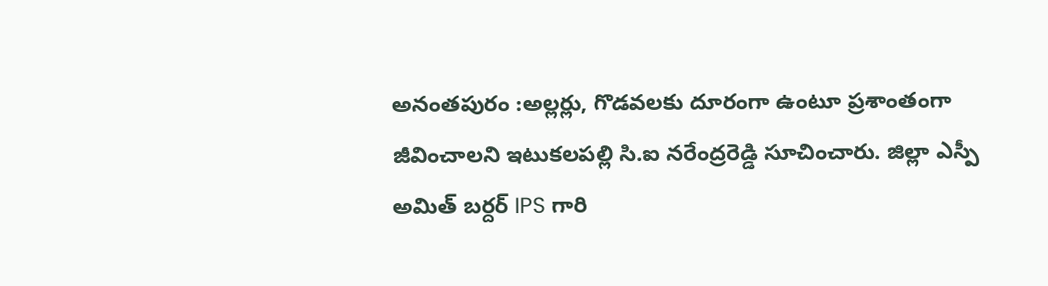అనంతపురం :అల్లర్లు, గొడవలకు దూరంగా ఉంటూ ప్రశాంతంగా జీవించాలని ఇటుకలపల్లి సి.ఐ నరేంద్రరెడ్డి సూచించారు. జిల్లా ఎస్పీ అమిత్ బర్దర్ IPS గారి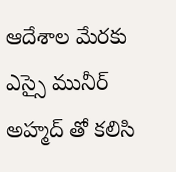ఆదేశాల మేరకు ఎస్సై మునీర్ అహ్మద్ తో కలిసి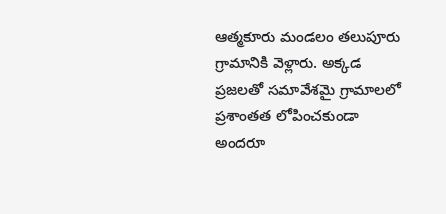ఆత్మకూరు మండలం తలుపూరు గ్రామానికి వెళ్లారు. అక్కడ ప్రజలతో సమావేశమై గ్రామాలలో ప్రశాంతత లోపించకుండా అందరూ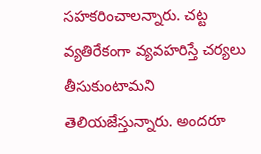సహకరించాలన్నారు. చట్ట వ్యతిరేకంగా వ్యవహరిస్తే చర్యలు తీసుకుంటామని తెలియజేస్తున్నారు. అందరూ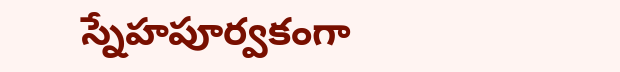స్నేహపూర్వకంగా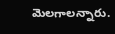మెలగాలన్నారు.